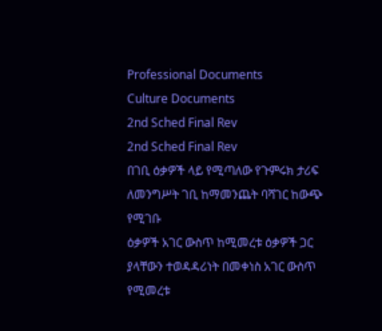Professional Documents
Culture Documents
2nd Sched Final Rev
2nd Sched Final Rev
በገቢ ዕቃዎች ላይ የሚጣለው የጉምሩክ ታሪፍ ለመንግሥት ገቢ ከማመንጨት ባሻገር ከውጭ የሚገቡ
ዕቃዎች አገር ውስጥ ከሚመረቱ ዕቃዎች ጋር ያላቸውን ተወዳዳሪነት በመቀነስ አገር ውስጥ የሚመረቱ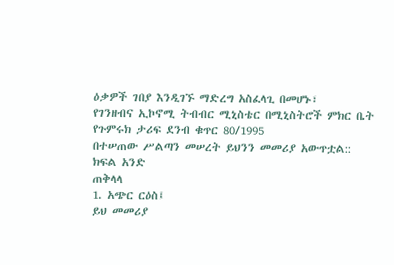ዕቃዎች ገበያ እንዲገኙ ማድረግ አስፈላጊ በመሆኑ፣
የገንዘብና ኢኮኖሚ ትብብር ሚኒስቴር በሚኒስትሮች ምክር ቤት የጉምሩክ ታሪፍ ደንብ ቁጥር 80/1995
በተሠጠው ሥልጣን መሠረት ይህንን መመሪያ አውጥቷል::
ክፍል አንድ
ጠቅላላ
1. አጭር ርዕስ፤
ይህ መመሪያ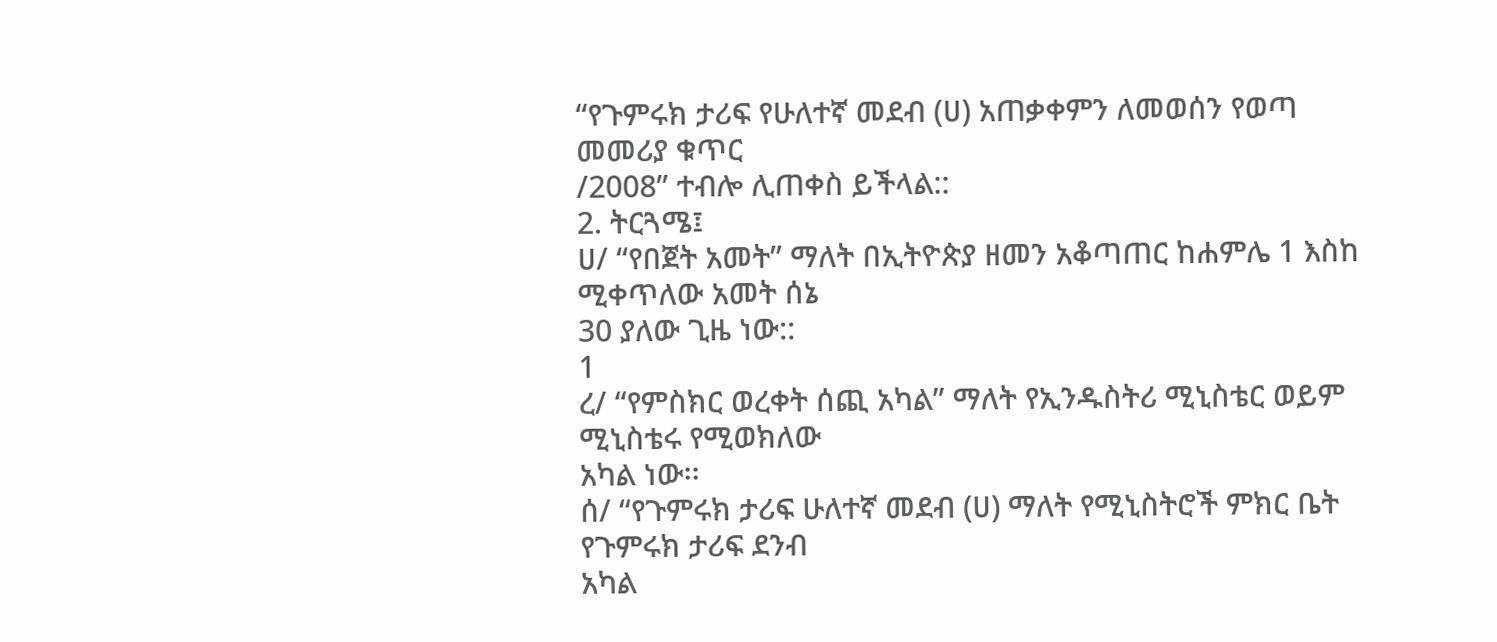“የጉምሩክ ታሪፍ የሁለተኛ መደብ (ሀ) አጠቃቀምን ለመወሰን የወጣ መመሪያ ቁጥር
/2008” ተብሎ ሊጠቀስ ይችላል::
2. ትርጓሜ፤
ሀ/ “የበጀት አመት” ማለት በኢትዮጵያ ዘመን አቆጣጠር ከሐምሌ 1 እስከ ሚቀጥለው አመት ሰኔ
30 ያለው ጊዜ ነው::
1
ረ/ “የምስክር ወረቀት ሰጪ አካል” ማለት የኢንዱስትሪ ሚኒስቴር ወይም ሚኒስቴሩ የሚወክለው
አካል ነው፡፡
ሰ/ “የጉምሩክ ታሪፍ ሁለተኛ መደብ (ሀ) ማለት የሚኒስትሮች ምክር ቤት የጉምሩክ ታሪፍ ደንብ
አካል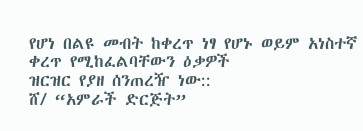የሆነ በልዩ መብት ከቀረጥ ነፃ የሆኑ ወይም አነስተኛ ቀረጥ የሚከፈልባቸውን ዕቃዎች
ዝርዝር የያዘ ሰንጠረዥ ነው::
ሸ/ “አምራች ድርጅት”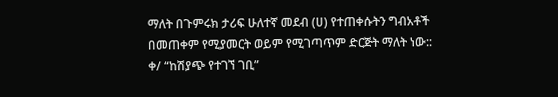ማለት በጉምሩክ ታሪፍ ሁለተኛ መደብ (ሀ) የተጠቀሱትን ግብአቶች
በመጠቀም የሚያመርት ወይም የሚገጣጥም ድርጅት ማለት ነው::
ቀ/ “ከሽያጭ የተገኘ ገቢ”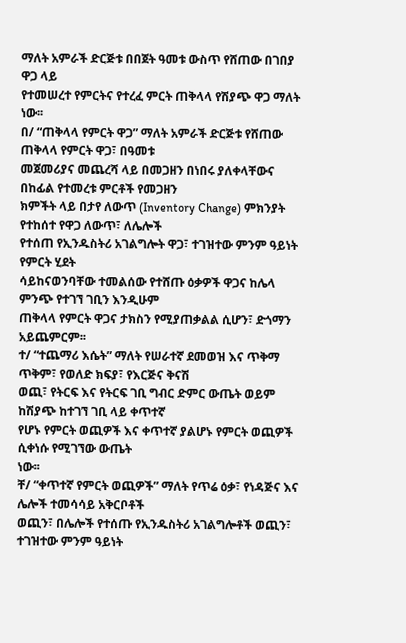ማለት አምራች ድርጅቱ በበጀት ዓመቱ ውስጥ የሸጠው በገበያ ዋጋ ላይ
የተመሠረተ የምርትና የተረፈ ምርት ጠቅላላ የሽያጭ ዋጋ ማለት ነው፡፡
በ/ “ጠቅላላ የምርት ዋጋ” ማለት አምራች ድርጅቱ የሸጠው ጠቅላላ የምርት ዋጋ፣ በዓመቱ
መጀመሪያና መጨረሻ ላይ በመጋዘን በነበሩ ያለቀላቸውና በከፊል የተመረቱ ምርቶች የመጋዘን
ክምችት ላይ በታየ ለውጥ (Inventory Change) ምክንያት የተከሰተ የዋጋ ለውጥ፣ ለሌሎች
የተሰጠ የኢንዱስትሪ አገልግሎት ዋጋ፣ ተገዝተው ምንም ዓይነት የምርት ሂደት
ሳይከናወንባቸው ተመልሰው የተሸጡ ዕቃዎች ዋጋና ከሌላ ምንጭ የተገኘ ገቢን እንዲሁም
ጠቅላላ የምርት ዋጋና ታክስን የሚያጠቃልል ሲሆን፣ ድጎማን አይጨምርም፡፡
ተ/ “ተጨማሪ እሴት” ማለት የሠራተኛ ደመወዝ እና ጥቅማ ጥቅም፣ የወለድ ክፍያ፣ የእርጅና ቅናሽ
ወጪ፣ የትርፍ እና የትርፍ ገቢ ግብር ድምር ውጤት ወይም ከሽያጭ ከተገኘ ገቢ ላይ ቀጥተኛ
የሆኑ የምርት ወጪዎች እና ቀጥተኛ ያልሆኑ የምርት ወጪዎች ሲቀነሱ የሚገኘው ውጤት
ነው፡፡
ቸ/ “ቀጥተኛ የምርት ወጪዎች” ማለት የጥሬ ዕቃ፣ የነዳጅና እና ሌሎች ተመሳሳይ አቅርቦቶች
ወጪን፣ በሌሎች የተሰጡ የኢንዱስትሪ አገልግሎቶች ወጪን፣ ተገዝተው ምንም ዓይነት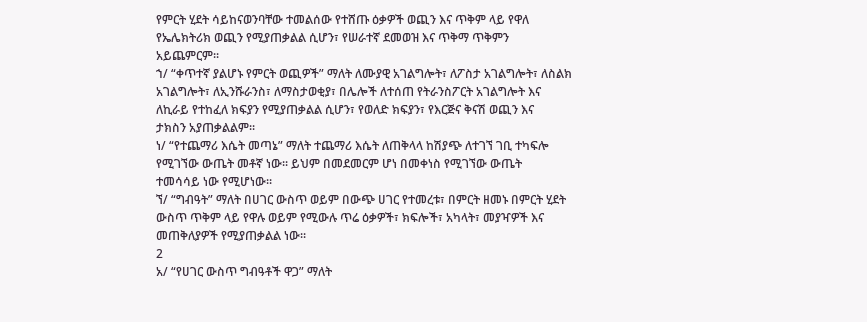የምርት ሂደት ሳይከናወንባቸው ተመልሰው የተሸጡ ዕቃዎች ወጪን እና ጥቅም ላይ የዋለ
የኤሌክትሪክ ወጪን የሚያጠቃልል ሲሆን፣ የሠራተኛ ደመወዝ እና ጥቅማ ጥቅምን
አይጨምርም፡፡
ኀ/ “ቀጥተኛ ያልሆኑ የምርት ወጪዎች” ማለት ለሙያዊ አገልግሎት፣ ለፖስታ አገልግሎት፣ ለስልክ
አገልግሎት፣ ለኢንሹራንስ፣ ለማስታወቂያ፣ በሌሎች ለተሰጠ የትራንስፖርት አገልግሎት እና
ለኪራይ የተከፈለ ክፍያን የሚያጠቃልል ሲሆን፣ የወለድ ክፍያን፣ የእርጅና ቅናሽ ወጪን እና
ታክስን አያጠቃልልም፡፡
ነ/ “የተጨማሪ እሴት መጣኔ” ማለት ተጨማሪ እሴት ለጠቅላላ ከሽያጭ ለተገኘ ገቢ ተካፍሎ
የሚገኘው ውጤት መቶኛ ነው፡፡ ይህም በመደመርም ሆነ በመቀነስ የሚገኘው ውጤት
ተመሳሳይ ነው የሚሆነው፡፡
ኘ/ “ግብዓት” ማለት በሀገር ውስጥ ወይም በውጭ ሀገር የተመረቱ፣ በምርት ዘመኑ በምርት ሂደት
ውስጥ ጥቅም ላይ የዋሉ ወይም የሚውሉ ጥሬ ዕቃዎች፣ ክፍሎች፣ አካላት፣ መያዣዎች እና
መጠቅለያዎች የሚያጠቃልል ነው፡፡
2
አ/ “የሀገር ውስጥ ግብዓቶች ዋጋ” ማለት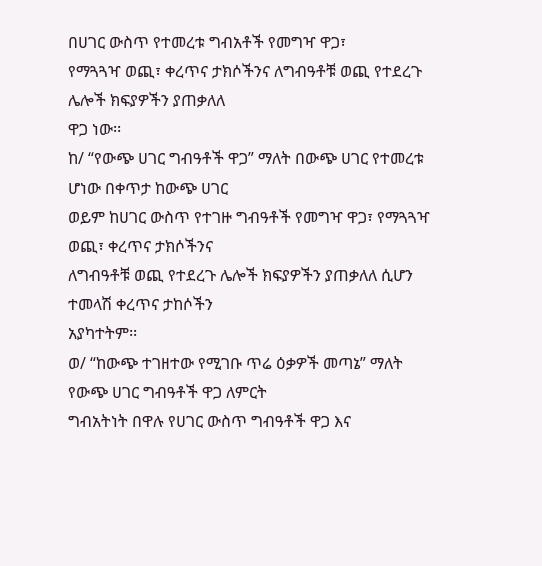በሀገር ውስጥ የተመረቱ ግብአቶች የመግዣ ዋጋ፣
የማጓጓዣ ወጪ፣ ቀረጥና ታክሶችንና ለግብዓቶቹ ወጪ የተደረጉ ሌሎች ክፍያዎችን ያጠቃለለ
ዋጋ ነው፡፡
ከ/ “የውጭ ሀገር ግብዓቶች ዋጋ” ማለት በውጭ ሀገር የተመረቱ ሆነው በቀጥታ ከውጭ ሀገር
ወይም ከሀገር ውስጥ የተገዙ ግብዓቶች የመግዣ ዋጋ፣ የማጓጓዣ ወጪ፣ ቀረጥና ታክሶችንና
ለግብዓቶቹ ወጪ የተደረጉ ሌሎች ክፍያዎችን ያጠቃለለ ሲሆን ተመላሽ ቀረጥና ታከሶችን
አያካተትም፡፡
ወ/ “ከውጭ ተገዘተው የሚገቡ ጥሬ ዕቃዎች መጣኔ” ማለት የውጭ ሀገር ግብዓቶች ዋጋ ለምርት
ግብአትነት በዋሉ የሀገር ውስጥ ግብዓቶች ዋጋ እና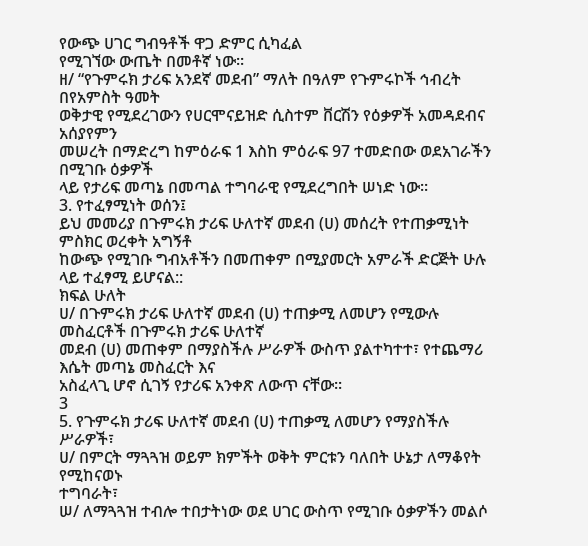የውጭ ሀገር ግብዓቶች ዋጋ ድምር ሲካፈል
የሚገኘው ውጤት በመቶኛ ነው፡፡
ዘ/ “የጉምሩክ ታሪፍ አንደኛ መደብ” ማለት በዓለም የጉምሩኮች ኅብረት በየአምስት ዓመት
ወቅታዊ የሚደረገውን የሀርሞናይዝድ ሲስተም ቨርሽን የዕቃዎች አመዳደብና አሰያየምን
መሠረት በማድረግ ከምዕራፍ 1 እስከ ምዕራፍ 97 ተመድበው ወደአገራችን በሚገቡ ዕቃዎች
ላይ የታሪፍ መጣኔ በመጣል ተግባራዊ የሚደረግበት ሠነድ ነው፡፡
3. የተፈፃሚነት ወሰን፤
ይህ መመሪያ በጉምሩክ ታሪፍ ሁለተኛ መደብ (ሀ) መሰረት የተጠቃሚነት ምስክር ወረቀት አግኝቶ
ከውጭ የሚገቡ ግብአቶችን በመጠቀም በሚያመርት አምራች ድርጅት ሁሉ ላይ ተፈፃሚ ይሆናል::
ክፍል ሁለት
ሀ/ በጉምሩክ ታሪፍ ሁለተኛ መደብ (ሀ) ተጠቃሚ ለመሆን የሚውሉ መስፈርቶች በጉምሩክ ታሪፍ ሁለተኛ
መደብ (ሀ) መጠቀም በማያስችሉ ሥራዎች ውስጥ ያልተካተተ፣ የተጨማሪ እሴት መጣኔ መስፈርት እና
አስፈላጊ ሆኖ ሲገኝ የታሪፍ አንቀጽ ለውጥ ናቸው፡፡
3
5. የጉምሩክ ታሪፍ ሁለተኛ መደብ (ሀ) ተጠቃሚ ለመሆን የማያስችሉ ሥራዎች፣
ሀ/ በምርት ማጓጓዝ ወይም ክምችት ወቅት ምርቱን ባለበት ሁኔታ ለማቆየት የሚከናወኑ
ተግባራት፣
ሠ/ ለማጓጓዝ ተብሎ ተበታትነው ወደ ሀገር ውስጥ የሚገቡ ዕቃዎችን መልሶ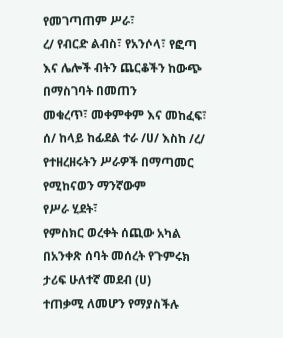የመገጣጠም ሥራ፣
ረ/ የብርድ ልብስ፣ የአንሶላ፣ የፎጣ እና ሌሎች ብትን ጨርቆችን ከውጭ በማስገባት በመጠን
መቁረጥ፣ መቀምቀም እና መከፈፍ፣
ሰ/ ከላይ ከፊደል ተራ /ሀ/ እስከ /ረ/ የተዘረዘሩትን ሥራዎች በማጣመር የሚከናወን ማንኛውም
የሥራ ሂደት፣
የምስክር ወረቀት ሰጪው አካል በአንቀጽ ሰባት መሰረት የጉምሩክ ታሪፍ ሁለተኛ መደብ (ሀ)
ተጠቃሚ ለመሆን የማያስችሉ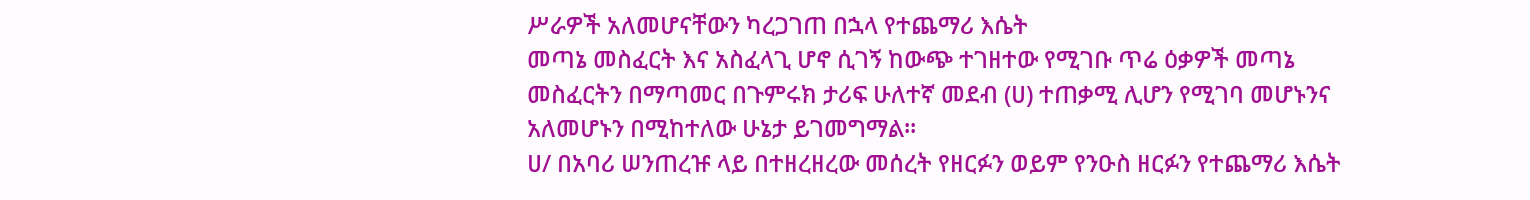ሥራዎች አለመሆናቸውን ካረጋገጠ በኋላ የተጨማሪ እሴት
መጣኔ መስፈርት እና አስፈላጊ ሆኖ ሲገኝ ከውጭ ተገዘተው የሚገቡ ጥሬ ዕቃዎች መጣኔ
መስፈርትን በማጣመር በጉምሩክ ታሪፍ ሁለተኛ መደብ (ሀ) ተጠቃሚ ሊሆን የሚገባ መሆኑንና
አለመሆኑን በሚከተለው ሁኔታ ይገመግማል፡፡
ሀ/ በአባሪ ሠንጠረዡ ላይ በተዘረዘረው መሰረት የዘርፉን ወይም የንዑስ ዘርፉን የተጨማሪ እሴት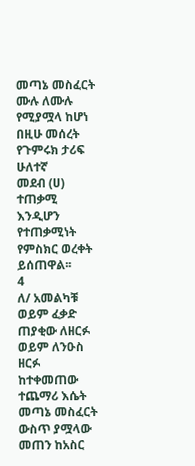መጣኔ መስፈርት ሙሉ ለሙሉ የሚያሟላ ከሆነ በዚሁ መሰረት የጉምሩክ ታሪፍ ሁለተኛ
መደብ (ሀ) ተጠቃሚ እንዲሆን የተጠቃሚነት የምስክር ወረቀት ይሰጠዋል፡፡
4
ለ/ አመልካቹ ወይም ፈቃድ ጠያቂው ለዘርፉ ወይም ለንዑስ ዘርፉ ከተቀመጠው ተጨማሪ እሴት
መጣኔ መስፈርት ውስጥ ያሟላው መጠን ከአስር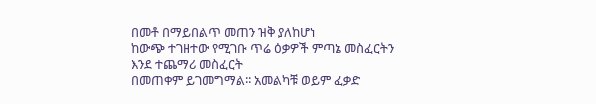በመቶ በማይበልጥ መጠን ዝቅ ያለከሆነ
ከውጭ ተገዘተው የሚገቡ ጥሬ ዕቃዎች ምጣኔ መስፈርትን እንደ ተጨማሪ መስፈርት
በመጠቀም ይገመግማል፡፡ አመልካቹ ወይም ፈቃድ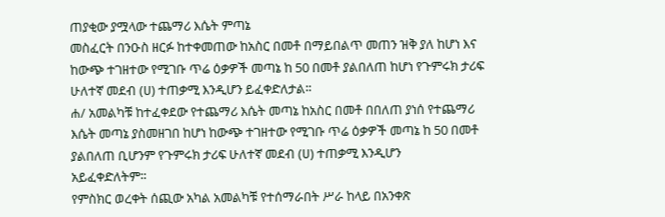ጠያቂው ያሟላው ተጨማሪ እሴት ምጣኔ
መስፈርት በንዑስ ዘርፉ ከተቀመጠው ከአስር በመቶ በማይበልጥ መጠን ዝቅ ያለ ከሆነ እና
ከውጭ ተገዘተው የሚገቡ ጥሬ ዕቃዎች መጣኔ ከ 50 በመቶ ያልበለጠ ከሆነ የጉምሩክ ታሪፍ
ሁለተኛ መደብ (ሀ) ተጠቃሚ እንዲሆን ይፈቀድለታል፡፡
ሐ/ አመልካቹ ከተፈቀደው የተጨማሪ እሴት መጣኔ ከአስር በመቶ በበለጠ ያነሰ የተጨማሪ
እሴት መጣኔ ያስመዘገበ ከሆነ ከውጭ ተገዘተው የሚገቡ ጥሬ ዕቃዎች መጣኔ ከ 50 በመቶ
ያልበለጠ ቢሆንም የጉምሩክ ታሪፍ ሁለተኛ መደብ (ሀ) ተጠቃሚ እንዲሆን
አይፈቀድለትም፡፡
የምስክር ወረቀት ሰጪው አካል አመልካቹ የተሰማራበት ሥራ ከላይ በአንቀጽ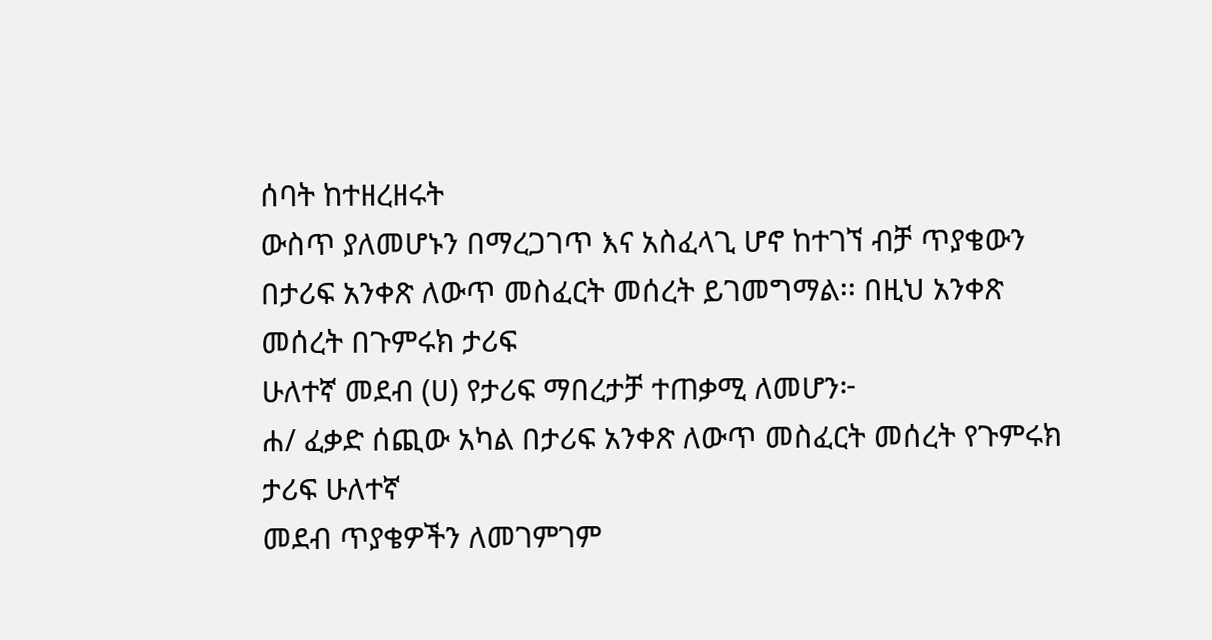ሰባት ከተዘረዘሩት
ውስጥ ያለመሆኑን በማረጋገጥ እና አስፈላጊ ሆኖ ከተገኘ ብቻ ጥያቄውን
በታሪፍ አንቀጽ ለውጥ መስፈርት መሰረት ይገመግማል፡፡ በዚህ አንቀጽ መሰረት በጉምሩክ ታሪፍ
ሁለተኛ መደብ (ሀ) የታሪፍ ማበረታቻ ተጠቃሚ ለመሆን፦
ሐ/ ፈቃድ ሰጪው አካል በታሪፍ አንቀጽ ለውጥ መስፈርት መሰረት የጉምሩክ ታሪፍ ሁለተኛ
መደብ ጥያቄዎችን ለመገምገም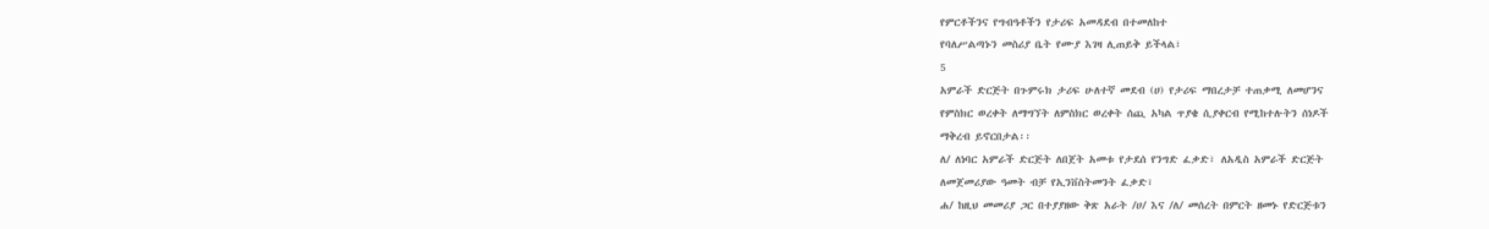የምርቶችንና የግብዓቶችን የታሪፍ አመዳደብ በተመለከተ
የባለሥልጣኑን መስሪያ ቤት የሙያ እገዛ ሊጠይቅ ይችላል፣
5
አምራች ድርጅት በጉምሩክ ታሪፍ ሁለተኛ መደብ (ሀ) የታሪፍ ማበረታቻ ተጠቃሚ ለመሆንና
የምስክር ወረቀት ለማግኘት ለምስክር ወረቀት ሰጪ አካል ጥያቄ ሲያቀርብ የሚከተሉትን ሰነዶች
ማቅረብ ይኖርበታል፡፡
ለ/ ለነባር አምራች ድርጅት ለበጀት አመቱ የታደሰ የንግድ ፈቃድ፣ ለአዲስ አምራች ድርጅት
ለመጀመሪያው ዓመት ብቻ የኢንቨስትመንት ፈቃድ፣
ሐ/ ከዚህ መመሪያ ጋር በተያያዘው ቅጽ አራት /ሀ/ እና /ለ/ መሰረት በምርት ዘመኑ የድርጅቱን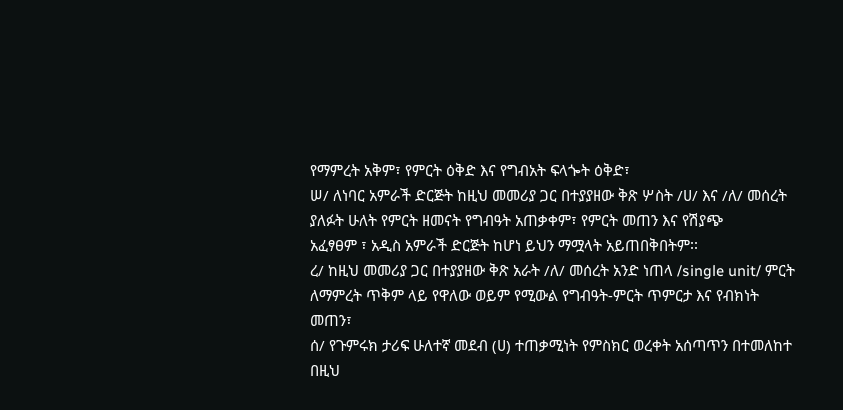የማምረት አቅም፣ የምርት ዕቅድ እና የግብአት ፍላጐት ዕቅድ፣
ሠ/ ለነባር አምራች ድርጅት ከዚህ መመሪያ ጋር በተያያዘው ቅጽ ሦስት /ሀ/ እና /ለ/ መሰረት
ያለፉት ሁለት የምርት ዘመናት የግብዓት አጠቃቀም፣ የምርት መጠን እና የሽያጭ
አፈፃፀም ፣ አዲስ አምራች ድርጅት ከሆነ ይህን ማሟላት አይጠበቅበትም፡፡
ረ/ ከዚህ መመሪያ ጋር በተያያዘው ቅጽ አራት /ለ/ መሰረት አንድ ነጠላ /single unit/ ምርት
ለማምረት ጥቅም ላይ የዋለው ወይም የሚውል የግብዓት-ምርት ጥምርታ እና የብክነት
መጠን፣
ሰ/ የጉምሩክ ታሪፍ ሁለተኛ መደብ (ሀ) ተጠቃሚነት የምስክር ወረቀት አሰጣጥን በተመለከተ
በዚህ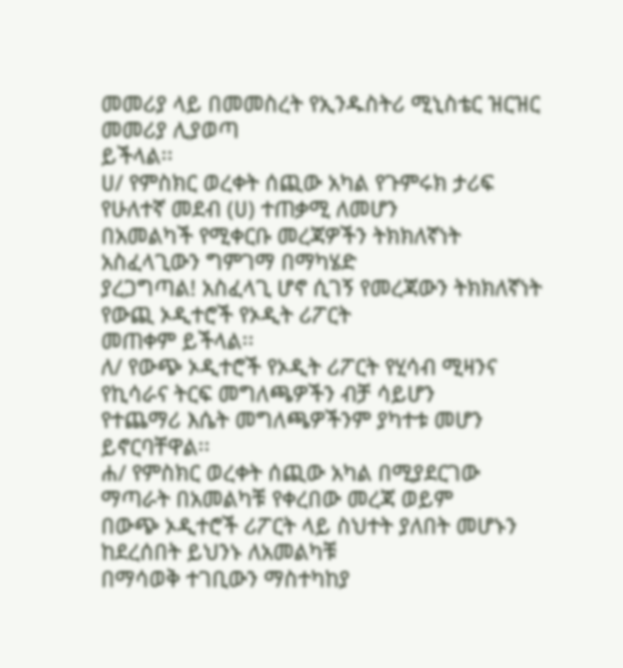መመሪያ ላይ በመመስረት የኢንዱስትሪ ሚኒስቴር ዝርዝር መመሪያ ሊያወጣ
ይችላል፡፡
ሀ/ የምስክር ወረቀት ሰጪው አካል የጉምሩክ ታሪፍ የሁለተኛ መደብ (ሀ) ተጠቃሚ ለመሆን
በአመልካች የሚቀርቡ መረጃዎችን ትክክለኛነት አስፈላጊውን ግምገማ በማካሄድ
ያረጋግጣል! አስፈላጊ ሆኖ ሲገኝ የመረጃውን ትክክለኛነት የውጪ ኦዲተሮች የኦዲት ሪፖርት
መጠቀም ይችላል፡፡
ለ/ የውጭ ኦዲተሮች የኦዲት ሪፖርት የሂሳብ ሚዛንና የኪሳራና ትርፍ መግለጫዎችን ብቻ ሳይሆን
የተጨማሪ እሴት መግለጫዎችንም ያካተቱ መሆን ይኖርባቸዋል፡፡
ሐ/ የምስክር ወረቀት ሰጪው አካል በሚያደርገው ማጣራት በአመልካቹ የቀረበው መረጃ ወይም
በውጭ ኦዲተሮች ሪፖርት ላይ ስህተት ያለበት መሆኑን ከደረሰበት ይህንኑ ለአመልካቹ
በማሳወቅ ተገቢውን ማስተካከያ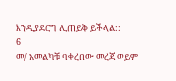እንዲያደርግ ሊጠይቅ ይችላል::
6
መ/ አመልካቹ ባቀረበው መረጃ ወይም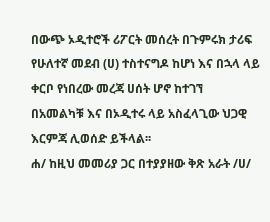በውጭ ኦዲተሮች ሪፖርት መሰረት በጉምሩክ ታሪፍ
የሁለተኛ መደብ (ሀ) ተስተናግዶ ከሆነ እና በኋላ ላይ ቀርቦ የነበረው መረጃ ሀሰት ሆኖ ከተገኘ
በአመልካቹ እና በኦዲተሩ ላይ አስፈላጊው ህጋዊ እርምጃ ሊወሰድ ይችላል፡፡
ሐ/ ከዚህ መመሪያ ጋር በተያያዘው ቅጽ አራት /ሀ/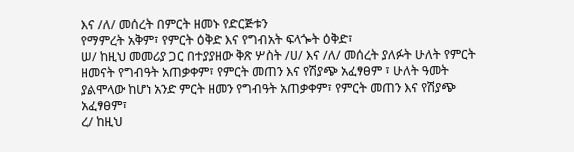እና /ለ/ መሰረት በምርት ዘመኑ የድርጅቱን
የማምረት አቅም፣ የምርት ዕቅድ እና የግብአት ፍላጐት ዕቅድ፣
ሠ/ ከዚህ መመሪያ ጋር በተያያዘው ቅጽ ሦስት /ሀ/ እና /ለ/ መሰረት ያለፉት ሁለት የምርት
ዘመናት የግብዓት አጠቃቀም፣ የምርት መጠን እና የሽያጭ አፈፃፀም ፣ ሁለት ዓመት
ያልሞላው ከሆነ አንድ ምርት ዘመን የግብዓት አጠቃቀም፣ የምርት መጠን እና የሽያጭ
አፈፃፀም፣
ረ/ ከዚህ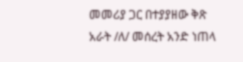መመሪያ ጋር በተያያዘው ቅጽ አራት /ለ/ መሰረት አንድ ነጠላ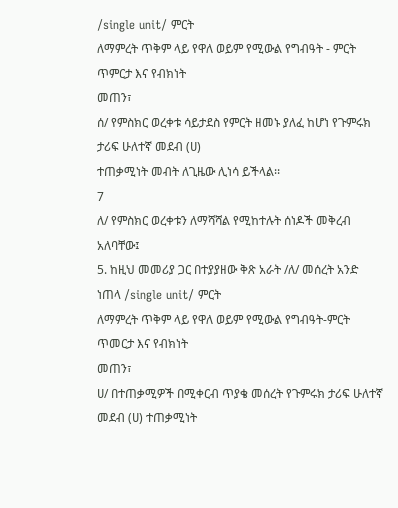/single unit/ ምርት
ለማምረት ጥቅም ላይ የዋለ ወይም የሚውል የግብዓት - ምርት ጥምርታ እና የብክነት
መጠን፣
ሰ/ የምስክር ወረቀቱ ሳይታደስ የምርት ዘመኑ ያለፈ ከሆነ የጉምሩክ ታሪፍ ሁለተኛ መደብ (ሀ)
ተጠቃሚነት መብት ለጊዜው ሊነሳ ይችላል፡፡
7
ለ/ የምስክር ወረቀቱን ለማሻሻል የሚከተሉት ሰነዶች መቅረብ አለባቸው፤
5. ከዚህ መመሪያ ጋር በተያያዘው ቅጽ አራት /ለ/ መሰረት አንድ ነጠላ /single unit/ ምርት
ለማምረት ጥቅም ላይ የዋለ ወይም የሚውል የግብዓት-ምርት ጥመርታ እና የብክነት
መጠን፣
ሀ/ በተጠቃሚዎች በሚቀርብ ጥያቄ መሰረት የጉምሩክ ታሪፍ ሁለተኛ መደብ (ሀ) ተጠቃሚነት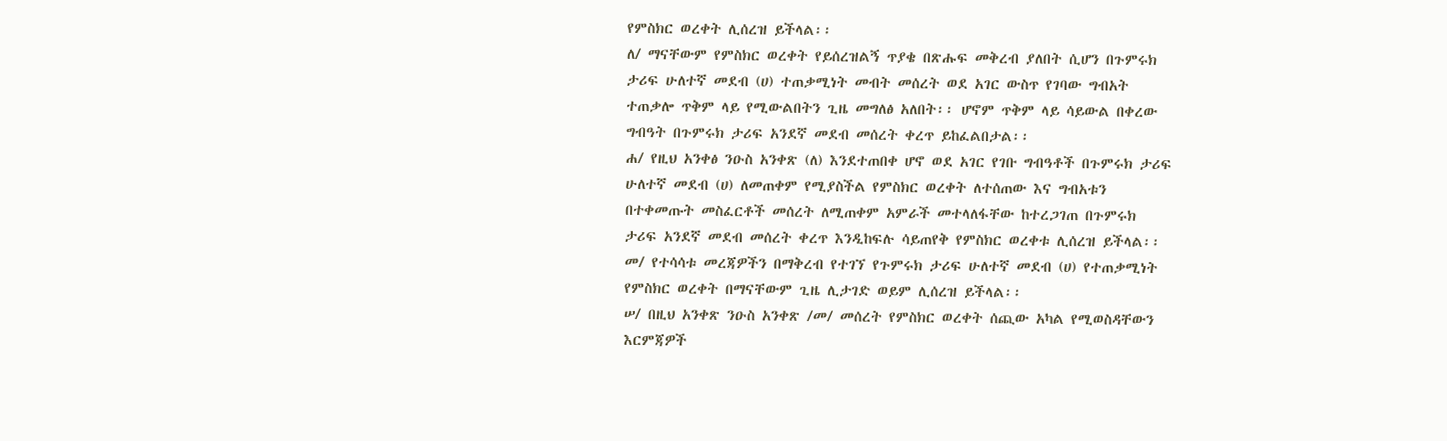የምስክር ወረቀት ሊሰረዝ ይችላል፡፡
ለ/ ማናቸውም የምስክር ወረቀት የይሰረዝልኝ ጥያቄ በጽሑፍ መቅረብ ያለበት ሲሆን በጉምሩክ
ታሪፍ ሁለተኛ መደብ (ሀ) ተጠቃሚነት መብት መሰረት ወደ አገር ውስጥ የገባው ግብአት
ተጠቃሎ ጥቅም ላይ የሚውልበትን ጊዜ መግለፅ አለበት፡፡ ሆኖም ጥቅም ላይ ሳይውል በቀረው
ግብዓት በጉምሩክ ታሪፍ አንደኛ መደብ መሰረት ቀረጥ ይከፈልበታል፡፡
ሐ/ የዚህ አንቀፅ ንዑስ አንቀጽ (ለ) እንደተጠበቀ ሆኖ ወደ አገር የገቡ ግብዓቶች በጉምሩክ ታሪፍ
ሁለተኛ መደብ (ሀ) ለመጠቀም የሚያስችል የምስክር ወረቀት ለተሰጠው እና ግብአቱን
በተቀመጡት መስፈርቶች መሰረት ለሚጠቀም አምራች መተላለፋቸው ከተረጋገጠ በጉምሩክ
ታሪፍ አንደኛ መደብ መሰረት ቀረጥ እንዲከፍሉ ሳይጠየቅ የምስክር ወረቀቱ ሊሰረዝ ይችላል፡፡
መ/ የተሳሳቱ መረጃዎችን በማቅረብ የተገኘ የጉምሩክ ታሪፍ ሁለተኛ መደብ (ሀ) የተጠቃሚነት
የምስክር ወረቀት በማናቸውም ጊዜ ሊታገድ ወይም ሊሰረዝ ይችላል፡፡
ሠ/ በዚህ አንቀጽ ንዑስ አንቀጽ /መ/ መሰረት የምስክር ወረቀት ሰጪው አካል የሚወስዳቸውን
እርምጃዎች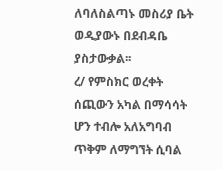ለባለስልጣኑ መስሪያ ቤት ወዲያውኑ በደብዳቤ ያስታውቃል፡፡
ረ/ የምስክር ወረቀት ሰጪውን አካል በማሳሳት ሆን ተብሎ አለአግባብ ጥቅም ለማግኘት ሲባል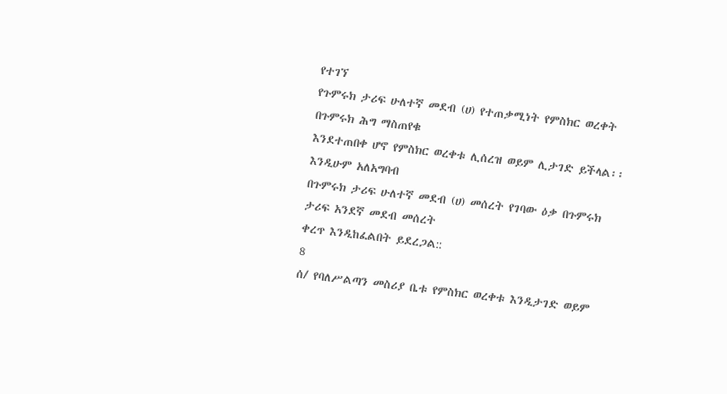የተገኘ
የጉምሩክ ታሪፍ ሁለተኛ መደብ (ሀ) የተጠቃሚነት የምስክር ወረቀት በጉምሩክ ሕግ ማስጠየቁ
እንደተጠበቀ ሆኖ የምስክር ወረቀቱ ሊሰረዝ ወይም ሊታገድ ይችላል፡፡ እንዲሁም አለአግባብ
በጉምሩክ ታሪፍ ሁለተኛ መደብ (ሀ) መሰረት የገባው ዕቃ በጉምሩክ ታሪፍ አንደኛ መደብ መሰረት
ቀረጥ እንዲከፈልበት ይደረጋል::
8
ሰ/ የባለሥልጣን መስሪያ ቤቱ የምስክር ወረቀቱ እንዲታገድ ወይም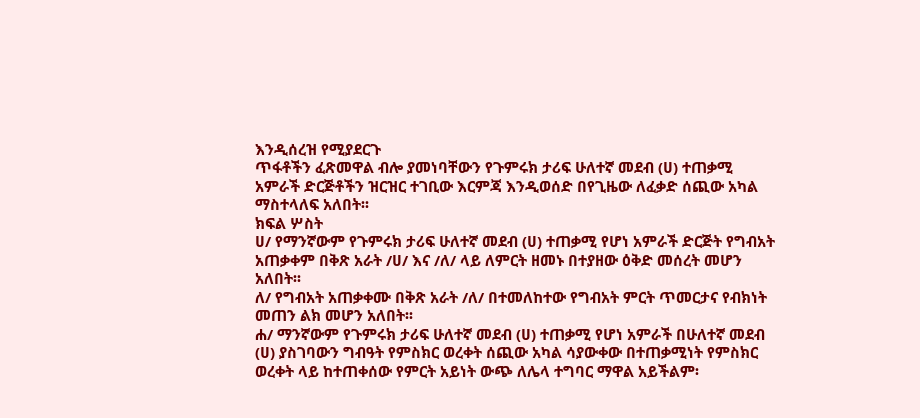እንዲሰረዝ የሚያደርጉ
ጥፋቶችን ፈጽመዋል ብሎ ያመነባቸውን የጉምሩክ ታሪፍ ሁለተኛ መደብ (ሀ) ተጠቃሚ
አምራች ድርጅቶችን ዝርዝር ተገቢው እርምጃ እንዲወሰድ በየጊዜው ለፈቃድ ሰጪው አካል
ማስተላለፍ አለበት፡፡
ክፍል ሦስት
ሀ/ የማንኛውም የጉምሩክ ታሪፍ ሁለተኛ መደብ (ሀ) ተጠቃሚ የሆነ አምራች ድርጅት የግብአት
አጠቃቀም በቅጽ አራት /ሀ/ እና /ለ/ ላይ ለምርት ዘመኑ በተያዘው ዕቅድ መሰረት መሆን
አለበት፡፡
ለ/ የግብአት አጠቃቀሙ በቅጽ አራት /ለ/ በተመለከተው የግብአት ምርት ጥመርታና የብክነት
መጠን ልክ መሆን አለበት፡፡
ሐ/ ማንኛውም የጉምሩክ ታሪፍ ሁለተኛ መደብ (ሀ) ተጠቃሚ የሆነ አምራች በሁለተኛ መደብ
(ሀ) ያስገባውን ግብዓት የምስክር ወረቀት ሰጪው አካል ሳያውቀው በተጠቃሚነት የምስክር
ወረቀት ላይ ከተጠቀሰው የምርት አይነት ውጭ ለሌላ ተግባር ማዋል አይችልም፡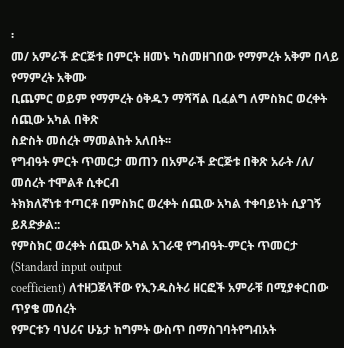፡
መ/ አምራች ድርጅቱ በምርት ዘመኑ ካስመዘገበው የማምረት አቅም በላይ የማምረት አቅሙ
ቢጨምር ወይም የማምረት ዕቅዱን ማሻሻል ቢፈልግ ለምስክር ወረቀት ሰጪው አካል በቅጽ
ስድስት መሰረት ማመልከት አለበት፡፡
የግብዓት ምርት ጥመርታ መጠን በአምራች ድርጅቱ በቅጽ አራት /ለ/ መሰረት ተሞልቶ ሲቀርብ
ትክክለኛነቱ ተጣርቶ በምስክር ወረቀት ሰጪው አካል ተቀባይነት ሲያገኝ ይጸድቃል::
የምስክር ወረቀት ሰጪው አካል አገራዊ የግብዓት-ምርት ጥመርታ (Standard input output
coefficient) ለተዘጋጀላቸው የኢንዱስትሪ ዘርፎች አምራቹ በሚያቀርበው ጥያቄ መሰረት
የምርቱን ባህሪና ሁኔታ ከግምት ውስጥ በማስገባትየግብአት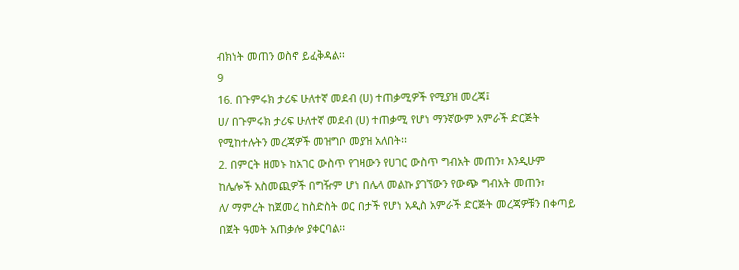ብክነት መጠን ወስኖ ይፈቅዳል፡፡
9
16. በጉምሩክ ታሪፍ ሁለተኛ መደብ (ሀ) ተጠቃሚዎች የሚያዝ መረጃ፤
ሀ/ በጉምሩክ ታሪፍ ሁለተኛ መደብ (ሀ) ተጠቃሚ የሆነ ማንኛውም አምራች ድርጅት
የሚከተሉትን መረጃዎች መዝግቦ መያዝ አለበት፡፡
2. በምርት ዘመኑ ከአገር ውስጥ የገዛውን የሀገር ውስጥ ግብአት መጠን፣ እንዲሁም
ከሌሎች አስመጪዎች በግዥም ሆነ በሌላ መልኩ ያገኘውን የውጭ ግብአት መጠን፣
ለ/ ማምረት ከጀመረ ከስድስት ወር በታች የሆነ አዲስ አምራች ድርጅት መረጃዎቹን በቀጣይ
በጀት ዓመት አጠቃሎ ያቀርባል፡፡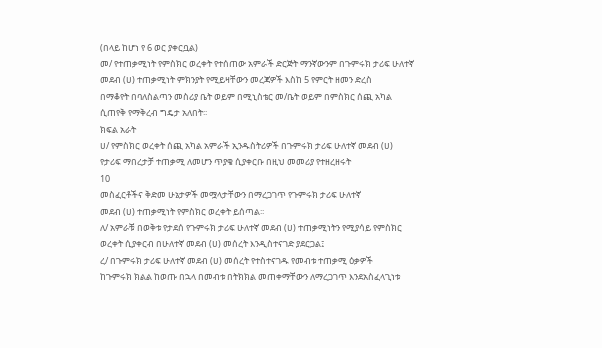(በላይ ከሆነ የ 6 ወር ያቀርቧል)
መ/ የተጠቃሚነት የምስክር ወረቀት የተሰጠው አምራች ድርጅት ማንኛውንም በጉምሩክ ታሪፍ ሁለተኛ
መደብ (ሀ) ተጠቃሚነት ምክንያት የሚይዛቸውን መረጃዎች እስከ 5 የምርት ዘመን ድረስ
በማቆየት በባለስልጣን መስሪያ ቤት ወይም በሚኒስቴር መ/ቤት ወይም በምስክር ሰጪ አካል
ሲጠየቅ የማቅረብ ግዴታ አለበት፡፡
ክፍል አራት
ሀ/ የምስክር ወረቀት ሰጪ አካል አምራች ኢንዱስትሪዎች በጉምሩክ ታሪፍ ሁለተኛ መደብ (ሀ)
የታሪፍ ማበረታቻ ተጠቃሚ ለመሆን ጥያቄ ሲያቀርቡ በዚህ መመሪያ የተዘረዘሩት
10
መስፈርቶችና ቅድመ ሁኔታዎች መሟላታቸውን በማረጋገጥ የጉምሩክ ታሪፍ ሁለተኛ
መደብ (ሀ) ተጠቃሚነት የምስክር ወረቀት ይሰጣል፡፡
ለ/ አምራቹ በወቅቱ የታደሰ የጉምሩክ ታሪፍ ሁለተኛ መደብ (ሀ) ተጠቃሚነትን የሚያሳይ የምስክር
ወረቀት ሲያቀርብ በሁለተኛ መደብ (ሀ) መሰረት እንዲስተናገድ ያደርጋል፤
ረ/ በጉምሩክ ታሪፍ ሁለተኛ መደብ (ሀ) መሰረት የተስተናገዱ የመብቱ ተጠቃሚ ዕቃዎች
ከጉምሩክ ክልል ከወጡ በኋላ በመብቱ በትክክል መጠቀማቸውን ለማረጋገጥ እንደአስፈላጊነቱ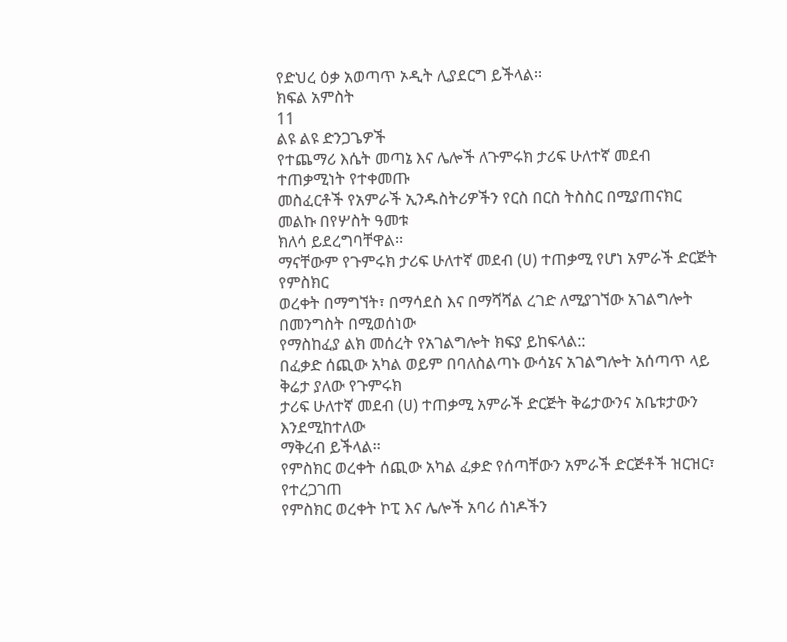የድህረ ዕቃ አወጣጥ ኦዲት ሊያደርግ ይችላል፡፡
ክፍል አምስት
11
ልዩ ልዩ ድንጋጌዎች
የተጨማሪ እሴት መጣኔ እና ሌሎች ለጉምሩክ ታሪፍ ሁለተኛ መደብ ተጠቃሚነት የተቀመጡ
መስፈርቶች የአምራች ኢንዱስትሪዎችን የርስ በርስ ትስስር በሚያጠናክር መልኩ በየሦስት ዓመቱ
ክለሳ ይደረግባቸዋል፡፡
ማናቸውም የጉምሩክ ታሪፍ ሁለተኛ መደብ (ሀ) ተጠቃሚ የሆነ አምራች ድርጅት የምስክር
ወረቀት በማግኘት፣ በማሳደስ እና በማሻሻል ረገድ ለሚያገኘው አገልግሎት በመንግስት በሚወሰነው
የማስከፈያ ልክ መሰረት የአገልግሎት ክፍያ ይከፍላል::
በፈቃድ ሰጪው አካል ወይም በባለስልጣኑ ውሳኔና አገልግሎት አሰጣጥ ላይ ቅሬታ ያለው የጉምሩክ
ታሪፍ ሁለተኛ መደብ (ሀ) ተጠቃሚ አምራች ድርጅት ቅሬታውንና አቤቱታውን እንደሚከተለው
ማቅረብ ይችላል፡፡
የምስክር ወረቀት ሰጪው አካል ፈቃድ የሰጣቸውን አምራች ድርጅቶች ዝርዝር፣ የተረጋገጠ
የምስክር ወረቀት ኮፒ እና ሌሎች አባሪ ሰነዶችን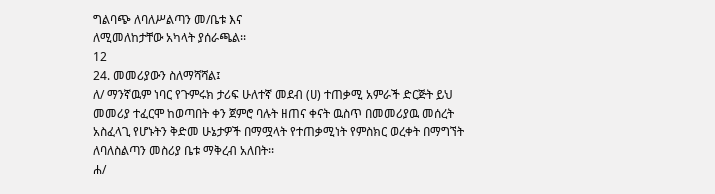ግልባጭ ለባለሥልጣን መ/ቤቱ እና
ለሚመለከታቸው አካላት ያሰራጫል፡፡
12
24. መመሪያውን ስለማሻሻል፤
ለ/ ማንኛዉም ነባር የጉምሩክ ታሪፍ ሁለተኛ መደብ (ሀ) ተጠቃሚ አምራች ድርጅት ይህ
መመሪያ ተፈርሞ ከወጣበት ቀን ጀምሮ ባሉት ዘጠና ቀናት ዉስጥ በመመሪያዉ መሰረት
አስፈላጊ የሆኑትን ቅድመ ሁኔታዎች በማሟላት የተጠቃሚነት የምስክር ወረቀት በማግኘት
ለባለስልጣን መስሪያ ቤቱ ማቅረብ አለበት፡፡
ሐ/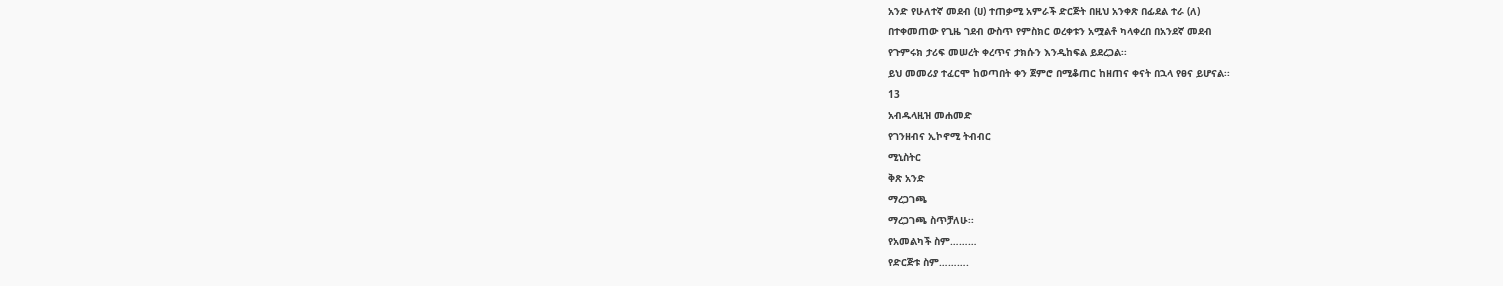አንድ የሁለተኛ መደብ (ሀ) ተጠቃሚ አምራች ድርጅት በዚህ አንቀጽ በፊደል ተራ (ለ)
በተቀመጠው የጊዜ ገደብ ውስጥ የምስክር ወረቀቱን አሟልቶ ካላቀረበ በአንደኛ መደብ
የጉምሩክ ታሪፍ መሠረት ቀረጥና ታክሱን እንዲከፍል ይደረጋል፡፡
ይህ መመሪያ ተፈርሞ ከወጣበት ቀን ጀምሮ በሚቆጠር ከዘጠና ቀናት በኋላ የፀና ይሆናል፡፡
13
አብዱላዚዝ መሐመድ
የገንዘብና ኢኮኖሚ ትብብር
ሚኒስትር
ቅጽ አንድ
ማረጋገጫ
ማረጋገጫ ስጥቻለሁ፡፡
የአመልካች ስም………
የድርጅቱ ስም……….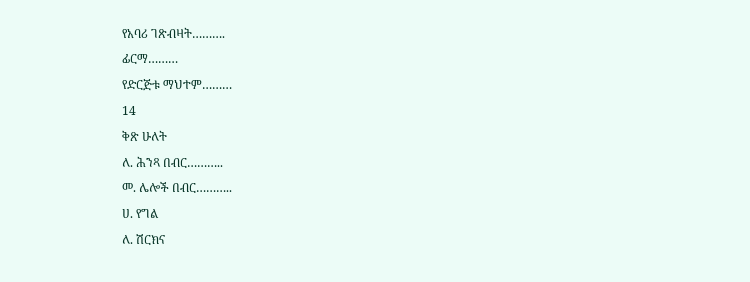የአባሪ ገጽብዛት……….
ፊርማ………
የድርጅቱ ማህተም………
14
ቅጽ ሁለት
ለ. ሕንጻ በብር………..
መ. ሌሎች በብር………..
ሀ. የግል
ለ. ሽርክና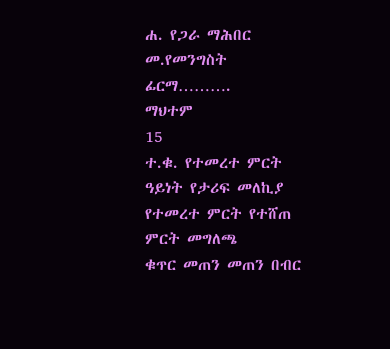ሐ. የጋራ ማሕበር
መ.የመንግስት
ፊርማ……….
ማህተም
15
ተ.ቁ. የተመረተ ምርት ዓይነት የታሪፍ መለኪያ የተመረተ ምርት የተሸጠ ምርት መግለጫ
ቁጥር መጠን መጠን በብር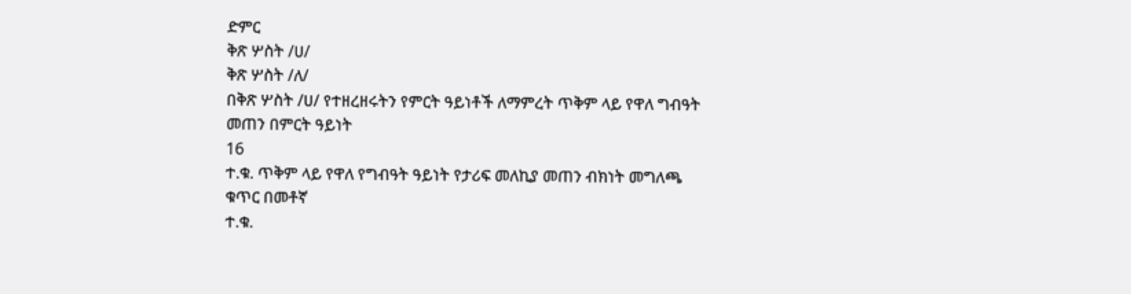ድምር
ቅጽ ሦስት /ሀ/
ቅጽ ሦስት /ለ/
በቅጽ ሦስት /ሀ/ የተዘረዘሩትን የምርት ዓይነቶች ለማምረት ጥቅም ላይ የዋለ ግብዓት መጠን በምርት ዓይነት
16
ተ.ቁ. ጥቅም ላይ የዋለ የግብዓት ዓይነት የታሪፍ መለኪያ መጠን ብክነት መግለጫ
ቁጥር በመቶኛ
ተ.ቁ.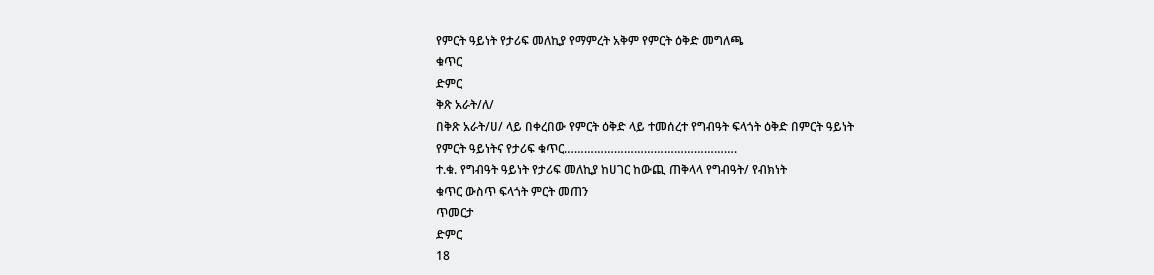የምርት ዓይነት የታሪፍ መለኪያ የማምረት አቅም የምርት ዕቅድ መግለጫ
ቁጥር
ድምር
ቅጽ አራት/ለ/
በቅጽ አራት/ሀ/ ላይ በቀረበው የምርት ዕቅድ ላይ ተመሰረተ የግብዓት ፍላጎት ዕቅድ በምርት ዓይነት
የምርት ዓይነትና የታሪፍ ቁጥር…………………………………………….
ተ.ቁ. የግብዓት ዓይነት የታሪፍ መለኪያ ከሀገር ከውጪ ጠቅላላ የግብዓት/ የብክነት
ቁጥር ውስጥ ፍላጎት ምርት መጠን
ጥመርታ
ድምር
18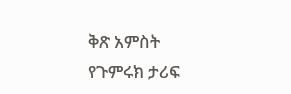ቅጽ አምስት
የጉምሩክ ታሪፍ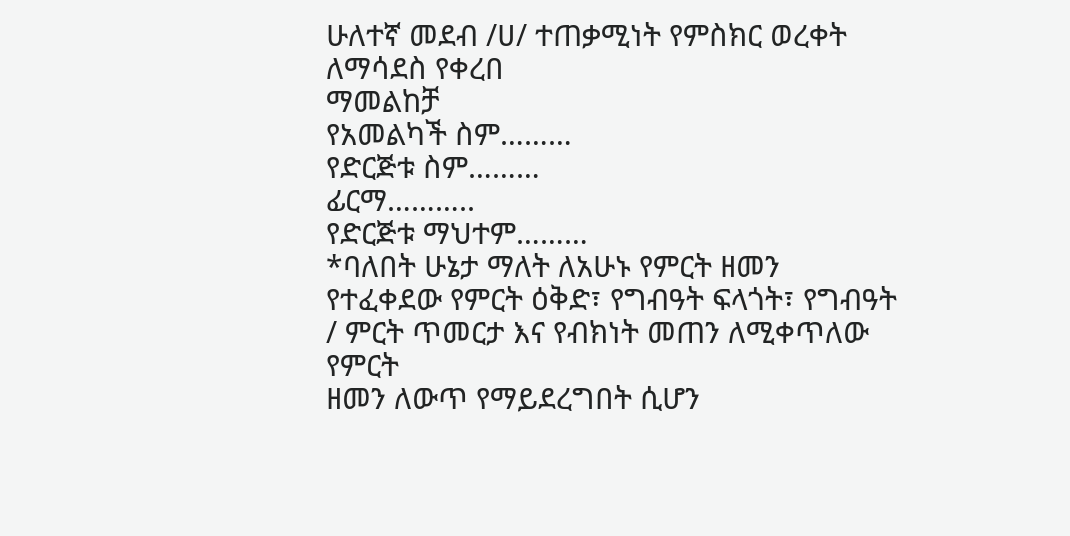ሁለተኛ መደብ /ሀ/ ተጠቃሚነት የምስክር ወረቀት ለማሳደስ የቀረበ
ማመልከቻ
የአመልካች ስም………
የድርጅቱ ስም………
ፊርማ………..
የድርጅቱ ማህተም………
*ባለበት ሁኔታ ማለት ለአሁኑ የምርት ዘመን የተፈቀደው የምርት ዕቅድ፣ የግብዓት ፍላጎት፣ የግብዓት / ምርት ጥመርታ እና የብክነት መጠን ለሚቀጥለው የምርት
ዘመን ለውጥ የማይደረግበት ሲሆን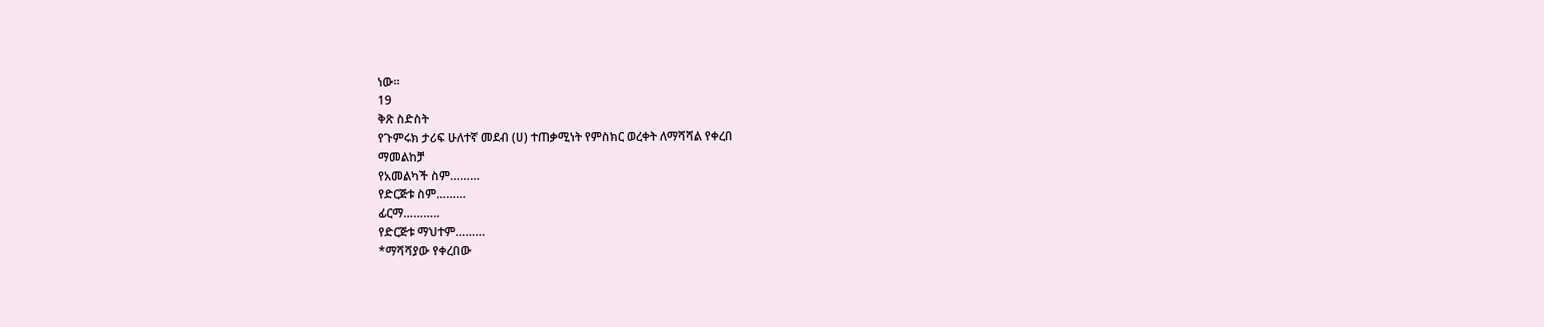ነው፡፡
19
ቅጽ ስድስት
የጉምሩክ ታሪፍ ሁለተኛ መደብ (ሀ) ተጠቃሚነት የምስክር ወረቀት ለማሻሻል የቀረበ
ማመልከቻ
የአመልካች ስም………
የድርጅቱ ስም………
ፊርማ………..
የድርጅቱ ማህተም………
*ማሻሻያው የቀረበው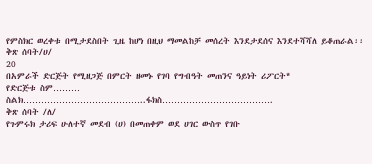የምስክር ወረቀቱ በሚታደስበት ጊዜ ከሆነ በዚህ ማመልከቻ መሰረት እንደታደሰና እንደተሻሻለ ይቆጠራል፡፡
ቅጽ ሰባት/ሀ/
20
በአምራች ድርጅት የሚዘጋጅ በምርት ዘመኑ የገባ የግብዓት መጠንና ዓይነት ሪፖርት*
የድርጅቱ ስም………
ስልክ…………………………………..ፋክስ……………………………….
ቅጽ ሰባት /ለ/
የጉምሩክ ታሪፍ ሁለተኛ መደብ (ሀ) በመጠቀም ወደ ሀገር ውስጥ የገቡ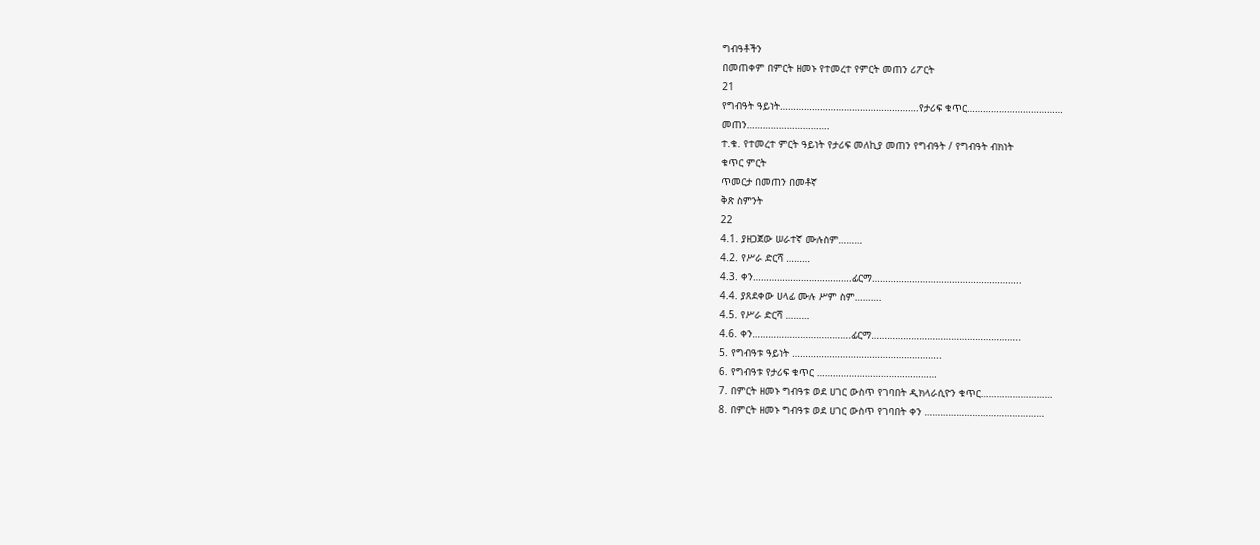ግብዓቶችን
በመጠቀም በምርት ዘመኑ የተመረተ የምርት መጠን ሪፖርት
21
የግብዓት ዓይነት…………………………………………….የታሪፍ ቁጥር………………………………
መጠን………………………….
ተ.ቁ. የተመረተ ምርት ዓይነት የታሪፍ መለኪያ መጠን የግብዓት / የግብዓት ብክነት
ቁጥር ምርት
ጥመርታ በመጠን በመቶኛ
ቅጽ ስምንት
22
4.1. ያዘጋጀው ሠራተኛ ሙሉስም………
4.2. የሥራ ድርሻ ………
4.3. ቀን……………………………….ፊርማ………………………………………………..
4.4. ያጸደቀው ሀላፊ ሙሉ ሥም ስም……….
4.5. የሥራ ድርሻ ………
4.6. ቀን……………………………….ፊርማ………………………………………………..
5. የግብዓቱ ዓይነት ………………………………………………..
6. የግብዓቱ የታሪፍ ቁጥር ………………………………………
7. በምርት ዘመኑ ግብዓቱ ወደ ሀገር ውስጥ የገባበት ዲክላራሲዮን ቁጥር………………………
8. በምርት ዘመኑ ግብዓቱ ወደ ሀገር ውስጥ የገባበት ቀን ………………………………………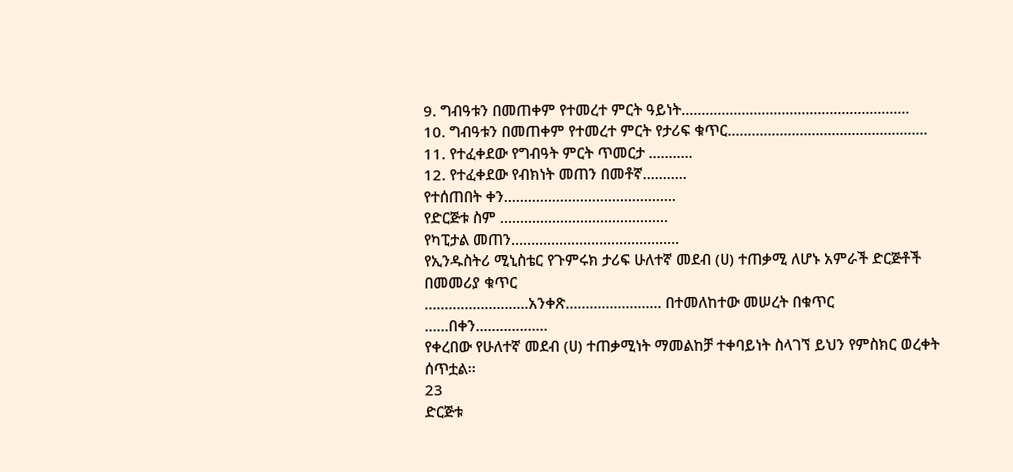9. ግብዓቱን በመጠቀም የተመረተ ምርት ዓይነት..……………………………………………….
10. ግብዓቱን በመጠቀም የተመረተ ምርት የታሪፍ ቁጥር..…………………………………………
11. የተፈቀደው የግብዓት ምርት ጥመርታ .……….
12. የተፈቀደው የብክነት መጠን በመቶኛ………..
የተሰጠበት ቀን…………………………………….
የድርጅቱ ስም ……………………………………
የካፒታል መጠን……………………………………
የኢንዱስትሪ ሚኒስቴር የጉምሩክ ታሪፍ ሁለተኛ መደብ (ሀ) ተጠቃሚ ለሆኑ አምራች ድርጅቶች በመመሪያ ቁጥር
……………………..አንቀጽ…………………… በተመለከተው መሠረት በቁጥር ……በቀን………………
የቀረበው የሁለተኛ መደብ (ሀ) ተጠቃሚነት ማመልከቻ ተቀባይነት ስላገኘ ይህን የምስክር ወረቀት ሰጥቷል፡፡
23
ድርጅቱ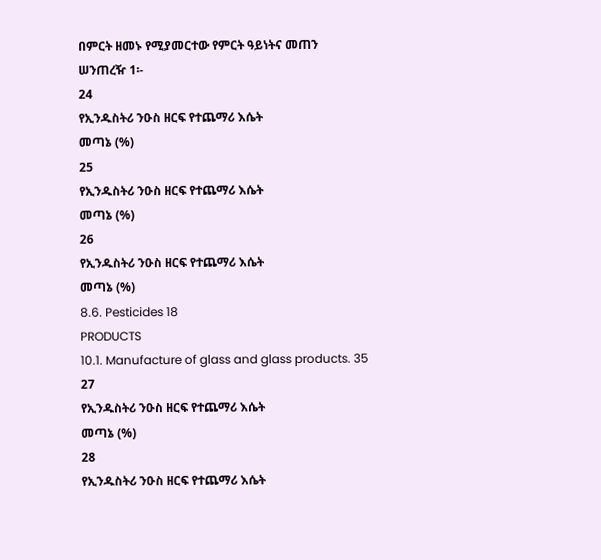በምርት ዘመኑ የሚያመርተው የምርት ዓይነትና መጠን
ሠንጠረዥ 1፡-
24
የኢንዱስትሪ ንዑስ ዘርፍ የተጨማሪ እሴት
መጣኔ (%)
25
የኢንዱስትሪ ንዑስ ዘርፍ የተጨማሪ እሴት
መጣኔ (%)
26
የኢንዱስትሪ ንዑስ ዘርፍ የተጨማሪ እሴት
መጣኔ (%)
8.6. Pesticides 18
PRODUCTS
10.1. Manufacture of glass and glass products. 35
27
የኢንዱስትሪ ንዑስ ዘርፍ የተጨማሪ እሴት
መጣኔ (%)
28
የኢንዱስትሪ ንዑስ ዘርፍ የተጨማሪ እሴት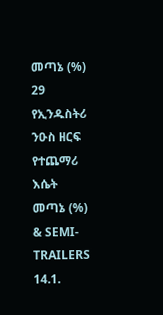መጣኔ (%)
29
የኢንዱስትሪ ንዑስ ዘርፍ የተጨማሪ እሴት
መጣኔ (%)
& SEMI-TRAILERS
14.1.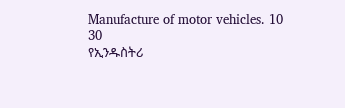Manufacture of motor vehicles. 10
30
የኢንዱስትሪ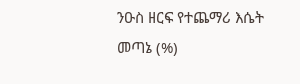ንዑስ ዘርፍ የተጨማሪ እሴት
መጣኔ (%)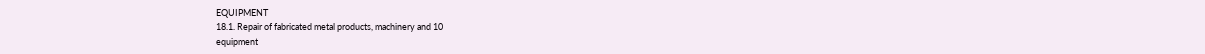EQUIPMENT
18.1. Repair of fabricated metal products, machinery and 10
equipment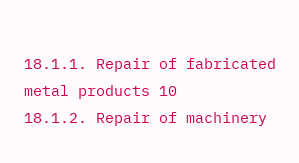18.1.1. Repair of fabricated metal products 10
18.1.2. Repair of machinery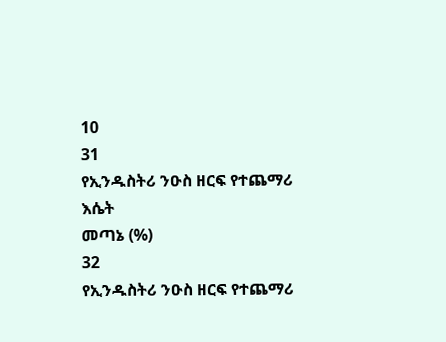10
31
የኢንዱስትሪ ንዑስ ዘርፍ የተጨማሪ እሴት
መጣኔ (%)
32
የኢንዱስትሪ ንዑስ ዘርፍ የተጨማሪ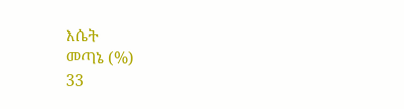እሴት
መጣኔ (%)
33